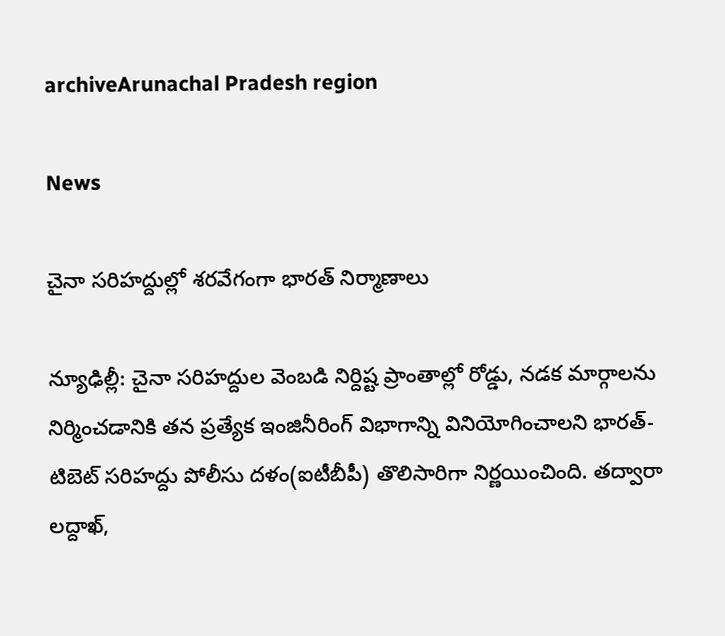archiveArunachal Pradesh region

News

చైనా సరిహద్దుల్లో శ‌ర‌వేగంగా భారత్ నిర్మాణాలు

న్యూఢిల్లీ: చైనా సరిహద్దుల వెంబడి నిర్దిష్ట ప్రాంతాల్లో రోడ్డు, నడక మార్గాలను నిర్మించడానికి తన ప్రత్యేక ఇంజినీరింగ్‌ విభాగాన్ని వినియోగించాలని భారత్‌- టిబెట్‌ సరిహద్దు పోలీసు దళం(ఐటీబీపీ) తొలిసారిగా నిర్ణయించింది. తద్వారా లద్దాఖ్‌,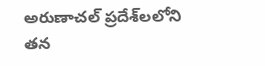అరుణాచల్‌ ప్రదేశ్‌లలోని తన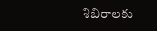శిబిరాలకు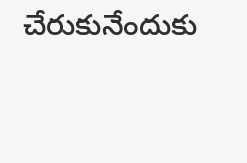చేరుకునేందుకు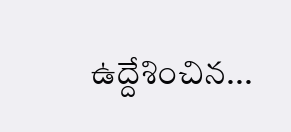ఉద్దేశించిన...